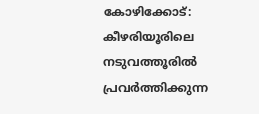കോഴിക്കോട്: കീഴരിയൂരിലെ നടുവത്തൂരിൽ പ്രവർത്തിക്കുന്ന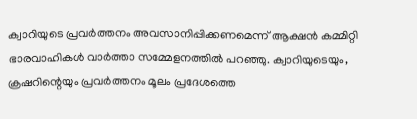ക്വാറിയുടെ പ്രവർത്തനം അവസാനിപ്പിക്കണമെന്ന് ആക്ഷൻ കമ്മിറ്റി ഭാരവാഹികൾ വാർത്താ സമ്മേളനത്തിൽ പറഞ്ഞു. ക്വാറിയുടെയും, ക്രഷറിന്റെയും പ്രവർത്തനം മൂലം പ്രദേശത്തെ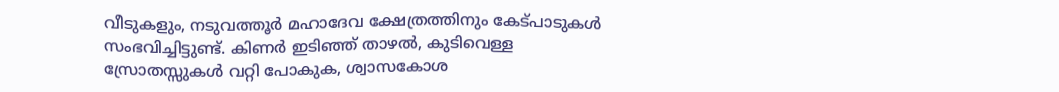വീടുകളും, നടുവത്തൂർ മഹാദേവ ക്ഷേത്രത്തിനും കേട്പാടുകൾ സംഭവിച്ചിട്ടുണ്ട്. കിണർ ഇടിഞ്ഞ് താഴൽ, കുടിവെള്ള സ്രോതസ്സുകൾ വറ്റി പോകുക, ശ്വാസകോശ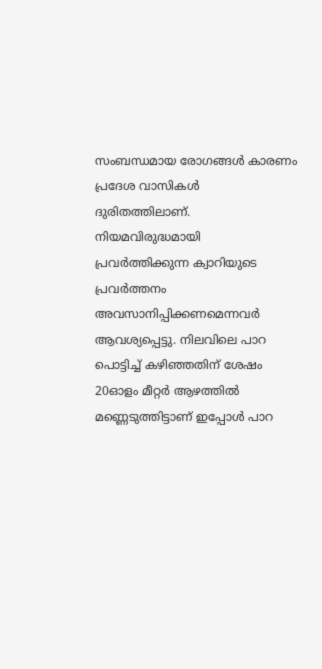സംബന്ധമായ രോഗങ്ങൾ കാരണം പ്രദേശ വാസികൾ ദുരിതത്തിലാണ്. നിയമവിരുദ്ധമായി പ്രവർത്തിക്കുന്ന ക്വാറിയുടെ പ്രവർത്തനം അവസാനിപ്പിക്കണമെന്നവർ ആവശ്യപ്പെട്ടു. നിലവിലെ പാറ പൊട്ടിച്ച് കഴിഞ്ഞതിന് ശേഷം 20ഓളം മീറ്റർ ആഴത്തിൽ മണ്ണെടുത്തിട്ടാണ് ഇപ്പോൾ പാറ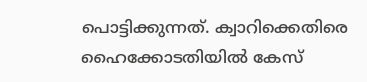പൊട്ടിക്കുന്നത്. ക്വാറിക്കെതിരെ ഹൈക്കോടതിയിൽ കേസ്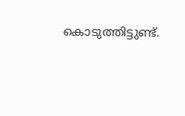കൊടുത്തിട്ടുണ്ട്.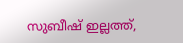സുബീഷ് ഇല്ലത്ത്,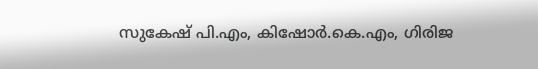സുകേഷ് പി.എം, കിഷോർ.കെ.എം, ഗിരിജ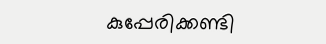കുപ്പേരിക്കണ്ടി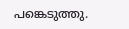പങ്കെടുത്തു.